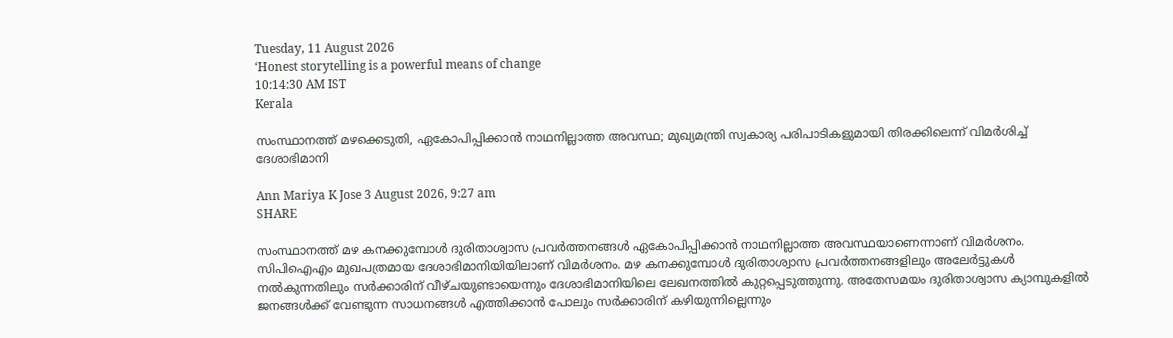Tuesday, 11 August 2026
‘Honest storytelling is a powerful means of change
10:14:30 AM IST
Kerala

സംസ്ഥാനത്ത് മഴക്കെടുതി, ഏകോപിപ്പിക്കാന്‍ നാഥനില്ലാത്ത അവസ്ഥ; മുഖ്യമന്ത്രി സ്വകാര്യ പരിപാടികളുമായി തിരക്കിലെന്ന് വിമർശിച്ച് ദേശാഭിമാനി

Ann Mariya K Jose 3 August 2026, 9:27 am
SHARE

സംസ്ഥാനത്ത് മഴ കനക്കുമ്പോൾ ദുരിതാശ്വാസ പ്രവര്‍ത്തനങ്ങള്‍ ഏകോപിപ്പിക്കാന്‍ നാഥനില്ലാത്ത അവസ്ഥയാണെന്നാണ് വിമര്‍ശനം. സിപിഐഎം മുഖപത്രമായ ദേശാഭിമാനിയിയിലാണ് വിമര്‍ശനം. മഴ കനക്കുമ്പോള്‍ ദുരിതാശ്വാസ പ്രവര്‍ത്തനങ്ങളിലും അലേര്‍ട്ടുകള്‍ നല്‍കുന്നതിലും സര്‍ക്കാരിന് വീഴ്ചയുണ്ടായെന്നും ദേശാഭിമാനിയിലെ ലേഖനത്തിൽ കുറ്റപ്പെടുത്തുന്നു. അതേസമയം ദുരിതാശ്വാസ ക്യാമ്പുകളില്‍ ജനങ്ങള്‍ക്ക് വേണ്ടുന്ന സാധനങ്ങള്‍ എത്തിക്കാന്‍ പോലും സര്‍ക്കാരിന് കഴിയുന്നില്ലെന്നും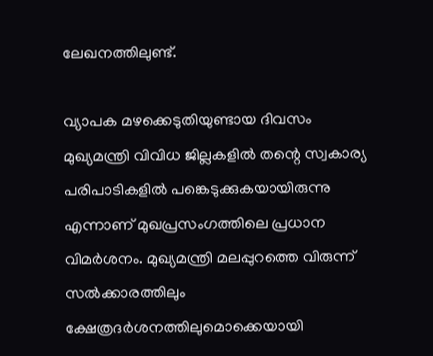ലേഖനത്തിലുണ്ട്.

വ്യാപക മഴക്കെടുതിയുണ്ടായ ദിവസം മുഖ്യമന്ത്രി വിവിധ ജില്ലകളില്‍ തന്റെ സ്വകാര്യ പരിപാടികളില്‍ പങ്കെടുക്കുകയായിരുന്നു എന്നാണ് മുഖപ്രസംഗത്തിലെ പ്രധാന വിമര്‍ശനം. മുഖ്യമന്ത്രി മലപ്പുറത്തെ വിരുന്ന് സല്‍ക്കാരത്തിലും ക്ഷേത്രദര്‍ശനത്തിലുമൊക്കെയായി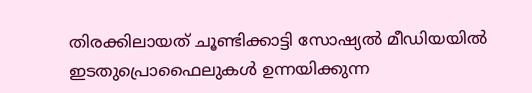തിരക്കിലായത് ചൂണ്ടിക്കാട്ടി സോഷ്യല്‍ മീഡിയയില്‍ ഇടതുപ്രൊഫൈലുകള്‍ ഉന്നയിക്കുന്ന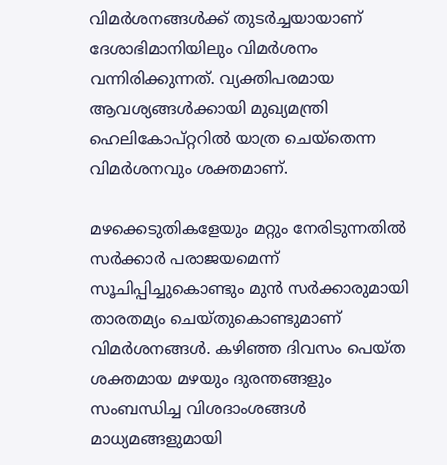വിമര്‍ശനങ്ങള്‍ക്ക് തുടര്‍ച്ചയായാണ് ദേശാഭിമാനിയിലും വിമര്‍ശനം വന്നിരിക്കുന്നത്. വ്യക്തിപരമായ ആവശ്യങ്ങള്‍ക്കായി മുഖ്യമന്ത്രി ഹെലികോപ്റ്ററില്‍ യാത്ര ചെയ്‌തെന്ന വിമര്‍ശനവും ശക്തമാണ്.

മഴക്കെടുതികളേയും മറ്റും നേരിടുന്നതില്‍ സര്‍ക്കാര്‍ പരാജയമെന്ന് സൂചിപ്പിച്ചുകൊണ്ടും മുന്‍ സര്‍ക്കാരുമായി താരതമ്യം ചെയ്തുകൊണ്ടുമാണ് വിമര്‍ശനങ്ങള്‍. കഴിഞ്ഞ ദിവസം പെയ്ത ശക്തമായ മഴയും ദുരന്തങ്ങളും സംബന്ധിച്ച വിശദാംശങ്ങള്‍ മാധ്യമങ്ങളുമായി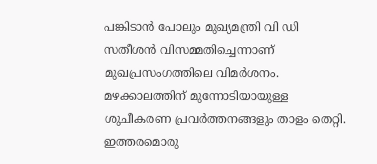പങ്കിടാന്‍ പോലും മുഖ്യമന്ത്രി വി ഡി സതീശന്‍ വിസമ്മതിച്ചെന്നാണ് മുഖപ്രസംഗത്തിലെ വിമര്‍ശനം. മഴക്കാലത്തിന് മുന്നോടിയായുള്ള ശുചീകരണ പ്രവര്‍ത്തനങ്ങളും താളം തെറ്റി. ഇത്തരമൊരു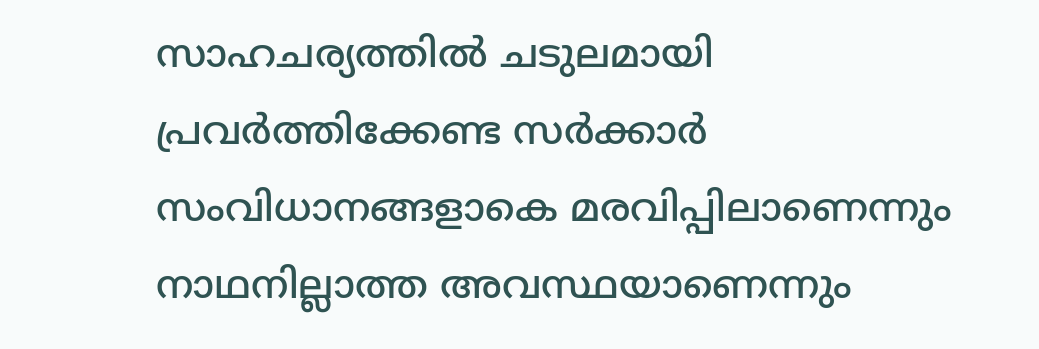സാഹചര്യത്തില്‍ ചടുലമായി പ്രവര്‍ത്തിക്കേണ്ട സര്‍ക്കാര്‍ സംവിധാനങ്ങളാകെ മരവിപ്പിലാണെന്നും നാഥനില്ലാത്ത അവസ്ഥയാണെന്നും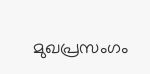മുഖപ്രസംഗം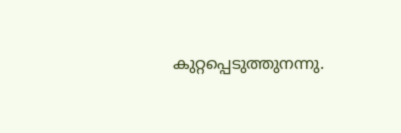കുറ്റപ്പെടുത്തുനന്നു.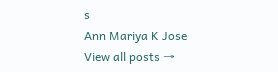s
Ann Mariya K Jose
View all posts →